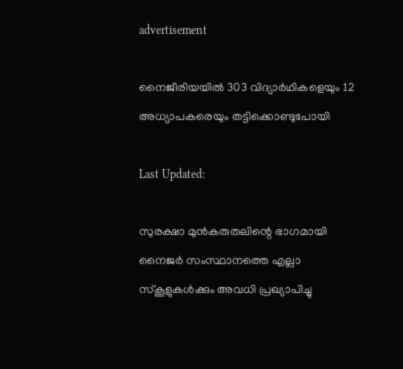advertisement

നൈജീരിയയിൽ 303 വിദ്യാർഥികളെയും 12 അധ്യാപകരെയും തട്ടിക്കൊണ്ടുപോയി

Last Updated:

സുരക്ഷാ മുൻകരുതലിന്റെ ഭാഗമായി നൈജർ സംസ്ഥാനത്തെ എല്ലാ സ്കൂളുകൾക്കും അവധി പ്രഖ്യാപിച്ചു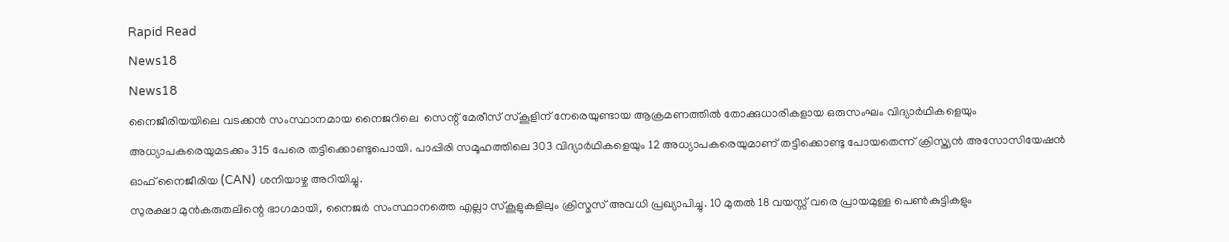Rapid Read
News18
News18
നൈജീരിയയിലെ വടക്കൻ സംസ്ഥാനമായ നൈജറിലെ  സെന്റ് മേരീസ് സ്കൂളിന് നേരെയുണ്ടായ ആക്രമണത്തിൽ തോക്കുധാരികളായ ഒരുസംഘം വിദ്യാർഥികളെയും അധ്യാപകരെയുമടക്കം 315 പേരെ തട്ടിക്കൊണ്ടുപൊയി. പാപ്പിരി സമൂഹത്തിലെ 303 വിദ്യാർഥികളെയും 12 അധ്യാപകരെയുമാണ് തട്ടിക്കൊണ്ടു പോയതെന്ന് ക്രിസ്ത്യൻ അസോസിയേഷൻ ഓഫ് നൈജീരിയ (CAN) ശനിയാഴ്ച അറിയിച്ചു.
സുരക്ഷാ മുൻകരുതലിന്റെ ഭാഗമായി, നൈജർ സംസ്ഥാനത്തെ എല്ലാ സ്കൂളുകളിലും ക്രിസ്മസ് അവധി പ്രഖ്യാപിച്ചു. 10 മുതൽ 18 വയസ്സ് വരെ പ്രായമുള്ള പെൺകുട്ടികളും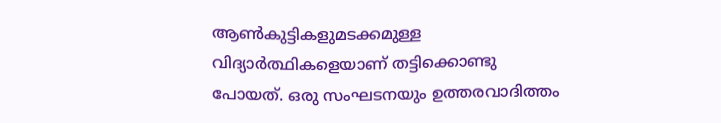ആൺകുട്ടികളുമടക്കമുള്ള വിദ്യാർത്ഥികളെയാണ് തട്ടിക്കൊണ്ടു പോയത്. ഒരു സംഘടനയും ഉത്തരവാദിത്തം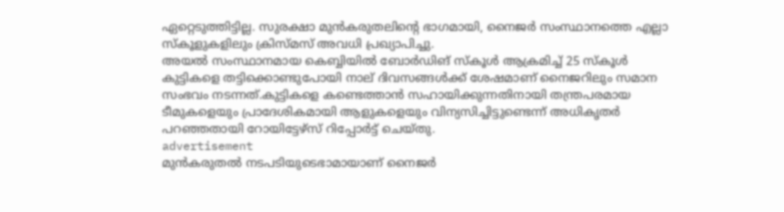ഏറ്റെടുത്തിട്ടില്ല. സുരക്ഷാ മുൻകരുതലിന്റെ ഭാഗമായി, നൈജർ സംസ്ഥാനത്തെ എല്ലാ സ്കൂളുകളിലും ക്രിസ്മസ് അവധി പ്രഖ്യാപിച്ചു.
അയൽ സംസ്ഥാനമായ കെബ്ബിയിൽ ബോർഡിങ് സ്കൂൾ ആക്രമിച്ച് 25 സ്കൂൾ കുട്ടികളെ തട്ടിക്കൊണ്ടുപോയി നാല് ദിവസങ്ങൾക്ക് ശേഷമാണ് നൈജറിലും സമാന സംഭവം നടന്നത്.കുട്ടികളെ കണ്ടെത്താൻ സഹായിക്കുന്നതിനായി തന്ത്രപരമായ ടീമുകളെയും പ്രാദേശികമായി ആളുകളെയും വിന്യസിച്ചിട്ടുണ്ടെന്ന് അധികൃതർ പറഞ്ഞതായി റോയിട്ടേഴ്‌സ് റിപ്പോർട്ട് ചെയ്തു.
advertisement
മുൻകരുതൽ നടപടിയുടെഭാമായാണ് നൈജർ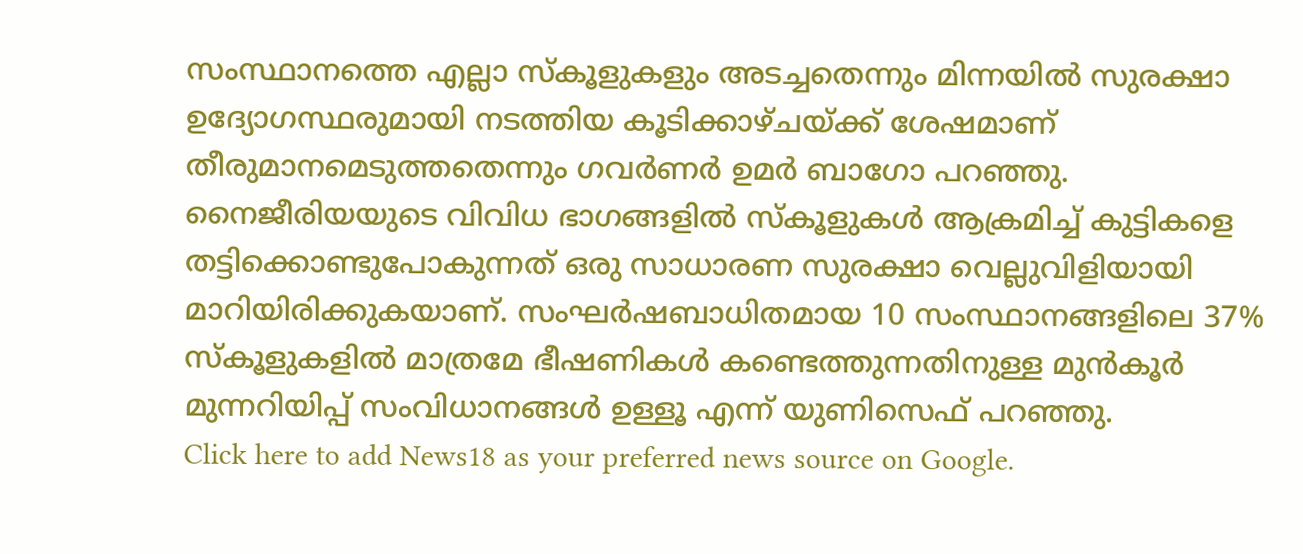സംസ്ഥാനത്തെ എല്ലാ സ്കൂളുകളും അടച്ചതെന്നും മിന്നയിൽ സുരക്ഷാ ഉദ്യോഗസ്ഥരുമായി നടത്തിയ കൂടിക്കാഴ്ചയ്ക്ക് ശേഷമാണ് തീരുമാനമെടുത്തതെന്നും ഗവർണർ ഉമർ ബാഗോ പറഞ്ഞു.
നൈജീരിയയുടെ വിവിധ ഭാഗങ്ങളിൽ സ്കൂളുകൾ ആക്രമിച്ച് കുട്ടികളെ തട്ടിക്കൊണ്ടുപോകുന്നത് ഒരു സാധാരണ സുരക്ഷാ വെല്ലുവിളിയായി മാറിയിരിക്കുകയാണ്. സംഘർഷബാധിതമായ 10 സംസ്ഥാനങ്ങളിലെ 37% സ്കൂളുകളിൽ മാത്രമേ ഭീഷണികൾ കണ്ടെത്തുന്നതിനുള്ള മുൻകൂർ മുന്നറിയിപ്പ് സംവിധാനങ്ങൾ ഉള്ളൂ എന്ന് യുണിസെഫ് പറഞ്ഞു.
Click here to add News18 as your preferred news source on Google.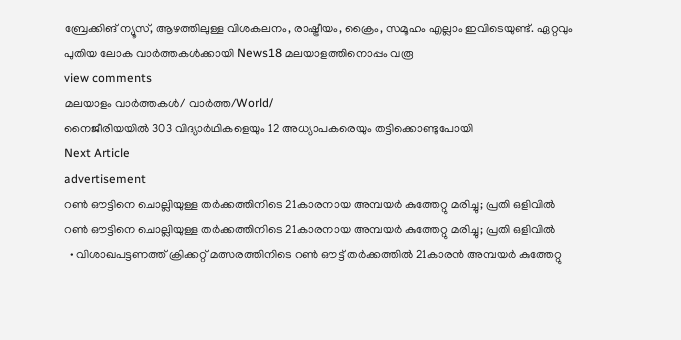ബ്രേക്കിങ് ന്യൂസ്, ആഴത്തിലുള്ള വിശകലനം, രാഷ്ട്രീയം, ക്രൈം, സമൂഹം എല്ലാം ഇവിടെയുണ്ട്. ഏറ്റവും പുതിയ ലോക വാർത്തകൾക്കായി News18 മലയാളത്തിനൊപ്പം വരൂ
view comments
മലയാളം വാർത്തകൾ/ വാർത്ത/World/
നൈജീരിയയിൽ 303 വിദ്യാർഥികളെയും 12 അധ്യാപകരെയും തട്ടിക്കൊണ്ടുപോയി
Next Article
advertisement
റൺ ഔട്ടിനെ ചൊല്ലിയുള്ള തർക്കത്തിനിടെ 21കാരനായ അമ്പയർ കുത്തേറ്റു മരിച്ചു; പ്രതി ഒളിവിൽ
റൺ ഔട്ടിനെ ചൊല്ലിയുള്ള തർക്കത്തിനിടെ 21കാരനായ അമ്പയർ കുത്തേറ്റു മരിച്ചു; പ്രതി ഒളിവിൽ
  • വിശാഖപട്ടണത്ത് ക്രിക്കറ്റ് മത്സരത്തിനിടെ റൺ ഔട്ട് തർക്കത്തിൽ 21കാരൻ അമ്പയർ കുത്തേറ്റു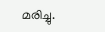മരിച്ചു.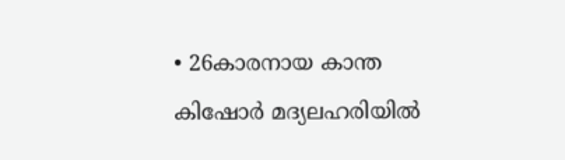• 26കാരനായ കാന്ത കിഷോർ മദ്യലഹരിയിൽ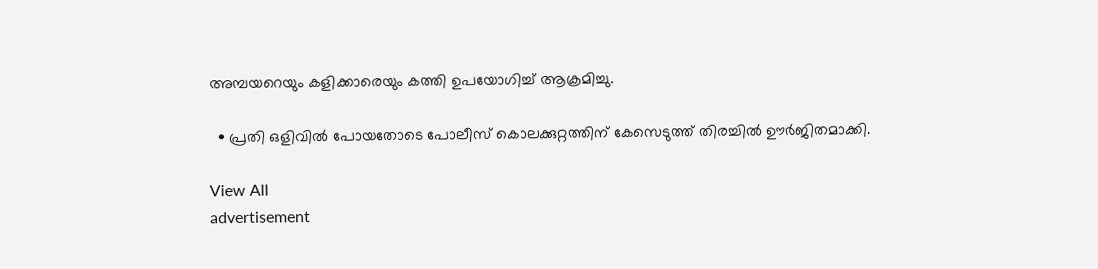അമ്പയറെയും കളിക്കാരെയും കത്തി ഉപയോഗിച്ച് ആക്രമിച്ചു.

  • പ്രതി ഒളിവിൽ പോയതോടെ പോലീസ് കൊലക്കുറ്റത്തിന് കേസെടുത്ത് തിരച്ചിൽ ഊർജിതമാക്കി.

View All
advertisement